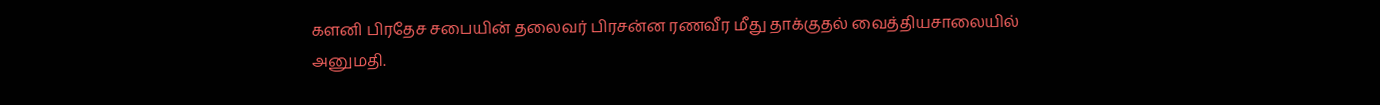களனி பிரதேச சபையின் தலைவர் பிரசன்ன ரணவீர மீது தாக்குதல் வைத்தியசாலையில் அனுமதி.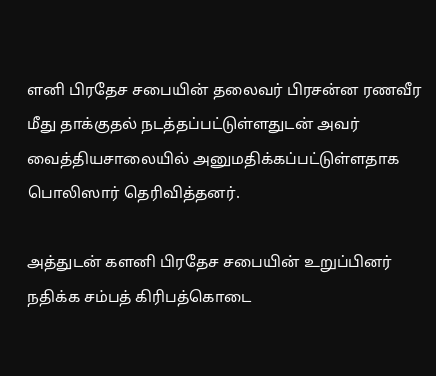ளனி பிரதேச சபையின் தலைவர் பிரசன்ன ரணவீர மீது தாக்குதல் நடத்தப்பட்டுள்ளதுடன் அவர் வைத்தியசாலையில் அனுமதிக்கப்பட்டுள்ளதாக பொலிஸார் தெரிவித்தனர்.

அத்துடன் களனி பிரதேச சபையின் உறுப்பினர் நதிக்க சம்பத் கிரிபத்கொடை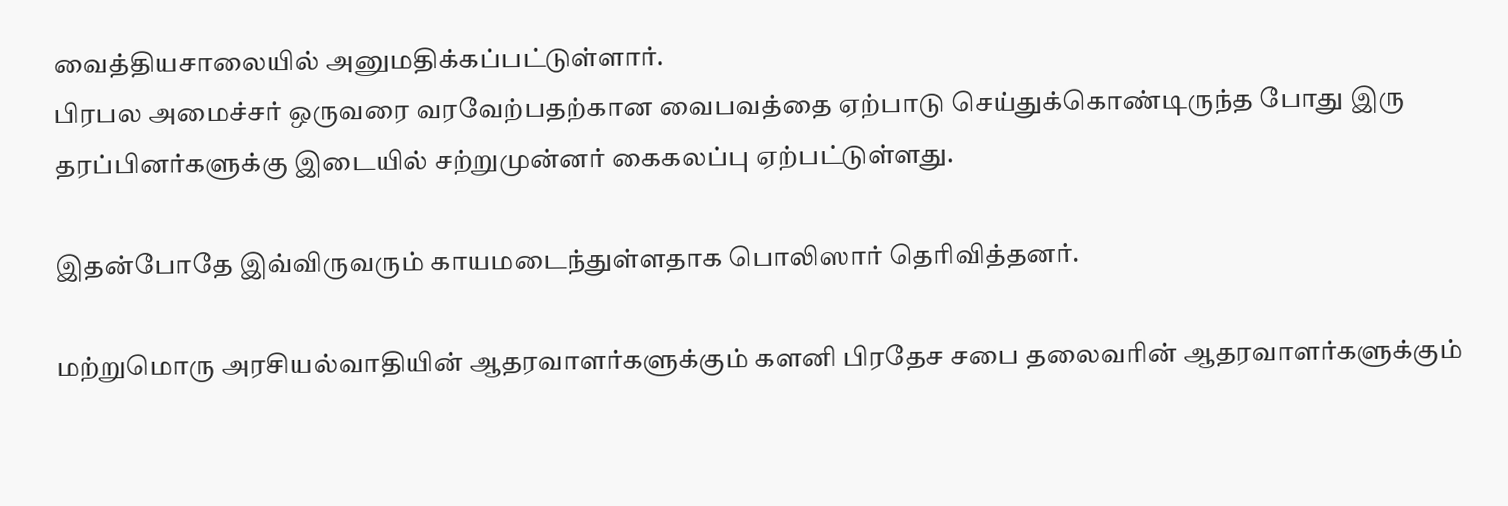வைத்தியசாலையில் அனுமதிக்கப்பட்டுள்ளார்.
பிரபல அமைச்சர் ஒருவரை வரவேற்பதற்கான வைபவத்தை ஏற்பாடு செய்துக்கொண்டிருந்த போது இரு தரப்பினர்களுக்கு இடையில் சற்றுமுன்னர் கைகலப்பு ஏற்பட்டுள்ளது.

இதன்போதே இவ்விருவரும் காயமடைந்துள்ளதாக பொலிஸார் தெரிவித்தனர்.

மற்றுமொரு அரசியல்வாதியின் ஆதரவாளர்களுக்கும் களனி பிரதேச சபை தலைவரின் ஆதரவாளர்களுக்கும்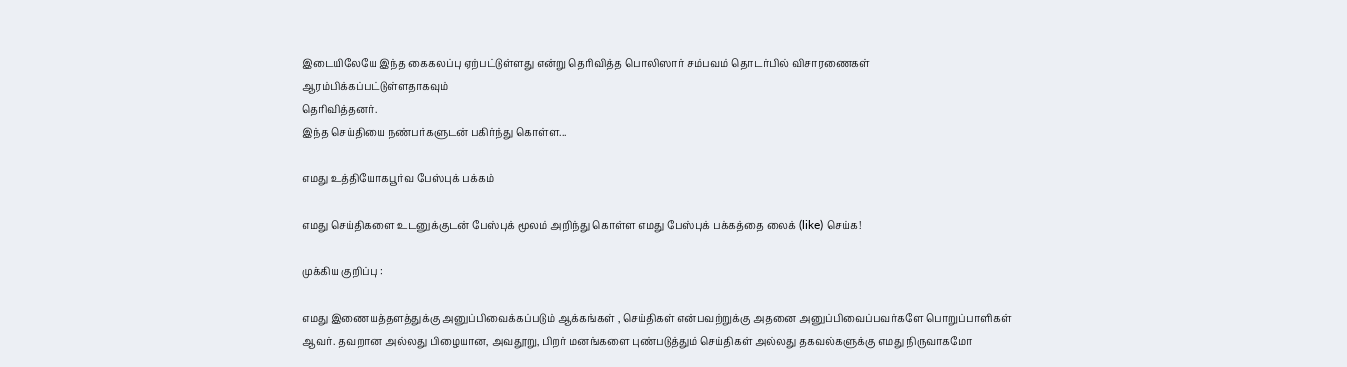இடையிலேயே இந்த கைகலப்பு ஏற்பட்டுள்ளது என்று தெரிவித்த பொலிஸார் சம்பவம் தொடர்பில் விசாரணைகள் ஆரம்பிக்கப்பட்டுள்ளதாகவும்
தெரிவித்தனர்.
இந்த செய்தியை நண்பர்களுடன் பகிர்ந்து கொள்ள...

எமது உத்தியோகபூர்வ பேஸ்புக் பக்கம்

எமது செய்திகளை உடனுக்குடன் பேஸ்புக் மூலம் அறிந்து கொள்ள எமது பேஸ்புக் பக்கத்தை லைக் (like) செய்க!

முக்கிய குறிப்பு :

எமது இணையத்தளத்துக்கு அனுப்பிவைக்கப்படும் ஆக்கங்கள் , செய்திகள் என்பவற்றுக்கு அதனை அனுப்பிவைப்பவர்களே பொறுப்பாளிகள் ஆவர். தவறான அல்லது பிழையான, அவதூறு, பிறர் மனங்களை புண்படுத்தும் செய்திகள் அல்லது தகவல்களுக்கு எமது நிருவாகமோ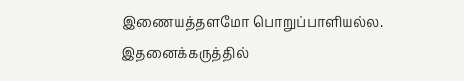இணையத்தளமோ பொறுப்பாளியல்ல. இதனைக்கருத்தில்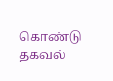கொண்டு தகவல்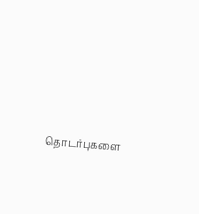தொடர்புகளை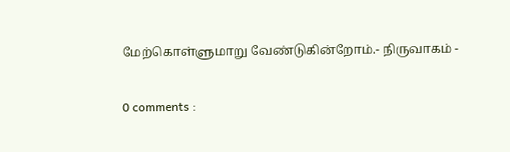மேற்கொள்ளுமாறு வேண்டுகின்றோம்.- நிருவாகம் -

0 comments :